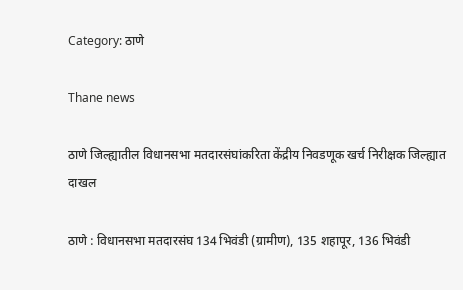Category: ठाणे

Thane news

ठाणे जिल्ह्यातील विधानसभा मतदारसंघांकरिता केंद्रीय निवडणूक खर्च निरीक्षक जिल्ह्यात दाखल

ठाणे : विधानसभा मतदारसंघ 134 भिवंडी (ग्रामीण), 135 शहापूर, 136 भिवंडी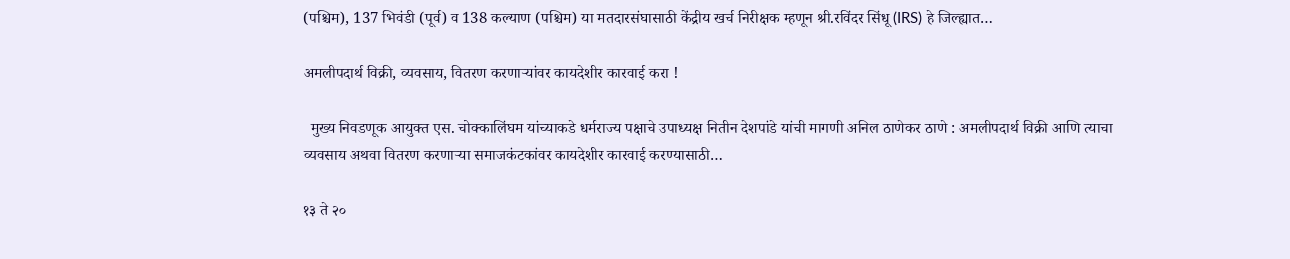(पश्चिम), 137 भिवंडी (पूर्व) व 138 कल्याण (पश्चिम) या मतदारसंघासाठी केंद्रीय खर्च निरीक्षक म्हणून श्री.रविंदर सिंधू (IRS) हे जिल्ह्यात…

अमलीपदार्थ विक्री, व्यवसाय, वितरण करणाऱ्यांवर कायदेशीर कारवाई करा !

  मुख्य निवडणूक आयुक्त एस. चोक्कालिंघम यांच्याकडे धर्मराज्य पक्षाचे उपाध्यक्ष नितीन देशपांडे यांची मागणी अनिल ठाणेकर ठाणे : अमलीपदार्थ विक्री आणि त्याचा व्यवसाय अथवा वितरण करणाऱ्या समाजकंटकांवर कायदेशीर कारवाई करण्यासाठी…

१३ ते २०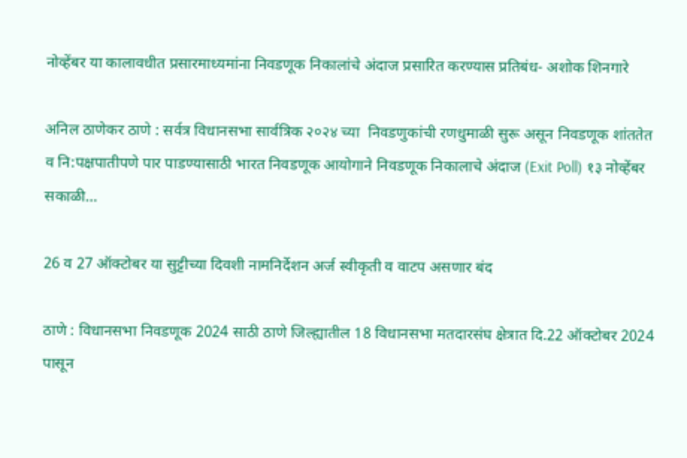नोव्हेंबर या कालावधीत प्रसारमाध्यमांना निवडणूक निकालांचे अंदाज प्रसारित करण्यास प्रतिबंध- अशोक शिनगारे

अनिल ठाणेकर ठाणे : सर्वत्र विधानसभा सार्वत्रिक २०२४ च्या  निवडणुकांची रणधुमाळी सुरू असून निवडणूक शांततेत व नि:पक्षपातीपणे पार पाडण्यासाठी भारत निवडणूक आयोगाने निवडणूक निकालाचे अंदाज (Exit Poll) १३ नोव्हेंबर सकाळी…

26 व 27 ऑक्टोबर या सुट्टीच्या दिवशी नामनिर्देशन अर्ज स्वीकृती व वाटप असणार बंद

ठाणे : विधानसभा निवडणूक 2024 साठी ठाणे जिल्ह्यातील 18 विधानसभा मतदारसंघ क्षेत्रात दि.22 ऑक्टोबर 2024 पासून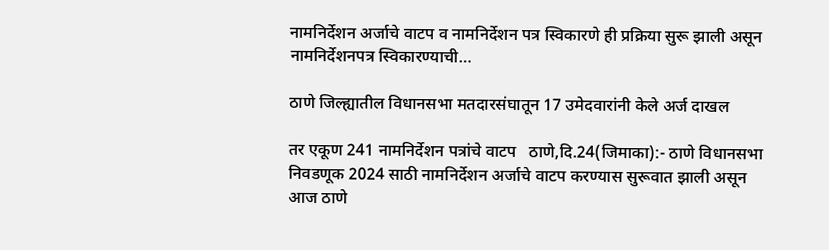नामनिर्देशन अर्जाचे वाटप व नामनिर्देशन पत्र स्विकारणे ही प्रक्रिया सुरू झाली असून नामनिर्देशनपत्र स्व‍िकारण्याची…

ठाणे जिल्ह्यातील विधानसभा मतदारसंघातून 17 उमेदवारांनी केले अर्ज दाखल

तर एकूण 241 नामनिर्देशन पत्रांचे वाटप   ठाणे,दि.24(जिमाका):- ठाणे विधानसभा निवडणूक 2024 साठी नामनिर्देशन अर्जाचे वाटप करण्यास सुरूवात झाली असून आज ठाणे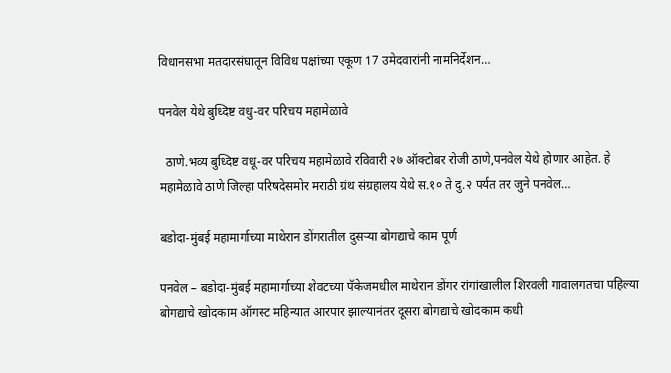विधानसभा मतदारसंघातून विविध पक्षांच्या एकूण 17 उमेदवारांनी नामनिर्देशन…

पनवेल येथे बुध्दिष्ट वधु-वर परिचय महामेळावे

  ठाणे.भव्य बुध्दिष्ट वधू-वर परिचय महामेळावे रविवारी २७ ऑक्टोबर रोजी ठाणे,पनवेल येथे होणार आहेत. हे महामेळावे ठाणे जिल्हा परिषदेसमोर मराठी ग्रंथ संग्रहालय येथे स.१० ते दु.२ पर्यत तर जुने पनवेल…

बडोदा-मुंबई महामार्गाच्या माथेरान डोंगरातील दुसऱ्या बोगद्याचे काम पूर्ण

पनवेल – बडोदा-मुंबई महामार्गाच्या शेवटच्या पॅकेजमधील माथेरान डोंगर रांगांखालील शिरवली गावालगतचा पहिल्या बोगद्याचे खोदकाम ऑगस्ट महिन्यात आरपार झाल्यानंतर दूसरा बोगद्याचे खोदकाम कधी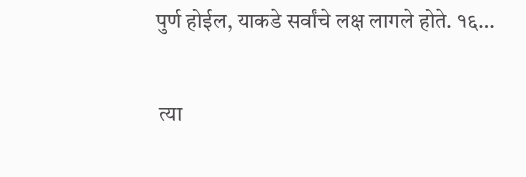पुर्ण होईल, याकडे सर्वांचे लक्ष लागले होते. १६…

 त्या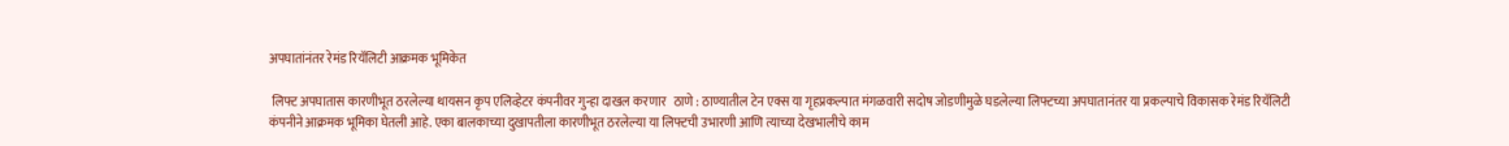अपघातांनंतर रेमंड रियॅलिटी आक्रमक भूमिकेत

 लिफ्ट अपघातास कारणीभूत ठरलेल्या थायसन कृप एलिव्हेटर कंपनीवर गुन्हा दाखल करणार   ठाणे : ठाण्यातील टेन एक्स या गृहप्रकल्पात मंगळवारी सदोष जोडणीमुळे घडलेल्या लिफ्टच्या अपघातानंतर या प्रकल्पाचे विकासक रेमंड रियॅलिटी कंपनीने आक्रमक भूमिका घेतली आहे. एका बालकाच्या दुखापतीला कारणीभूत ठरलेल्या या लिफ्टची उभारणी आणि त्याच्या देखभालीचे काम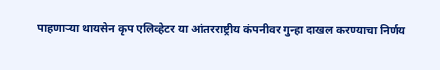पाहणाऱ्या थायसेन कृप एलिव्हेटर या आंतरराष्ट्रीय कंपनीवर गुन्हा दाखल करण्याचा निर्णय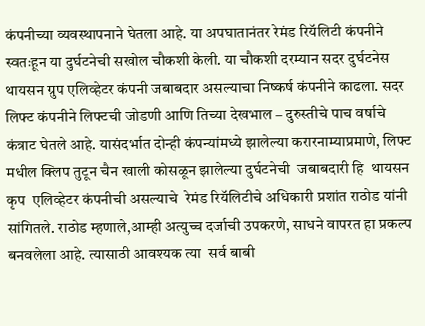कंपनीच्या व्यवस्थापनाने घेतला आहे. या अपघातानंतर रेमंड रियॅलिटी कंपनीने  स्वतःहून या दुर्घटनेची सखोल चौकशी केली. या चौकशी दरम्यान सदर दुर्घटनेस थायसन ग्रुप एलिव्हेटर कंपनी जबाबदार असल्याचा निष्कर्ष कंपनीने काढला. सदर लिफ्ट कंपनीने लिफ्टची जोडणी आणि तिच्या देखभाल – दुरुस्तीचे पाच वर्षाचे कंत्राट घेतले आहे. यासंदर्भात दोन्ही कंपन्यांमध्ये झालेल्या करारनाम्याप्रमाणे, लिफ्ट मधील क्लिप तुटून चैन खाली कोसळून झालेल्या दुर्घटनेची  जबाबदारी हि  थायसन कृप  एलिव्हेटर कंपनीची असल्याचे  रेमंड रियॅलिटीचे अधिकारी प्रशांत राठोड यांनी सांगितले. राठोड म्हणाले,आम्ही अत्युच्च दर्जाची उपकरणे, साधने वापरत हा प्रकल्प बनवलेला आहे. त्यासाठी आवश्यक त्या  सर्व बाबी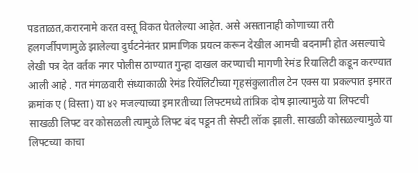पडताळत,करारनामे करत वस्तू विकत घेतलेल्या आहेत. असे असतानाही कोणाच्या तरी हलगर्जीपणामुळे झालेल्या दुर्घटनेनंतर प्रामाणिक प्रयत्न करून देखील आमची बदनामी होत असल्याचे लेखी पत्र देत वर्तक नगर पोलीस ठाण्यात गुन्हा दाखल करण्याची मागणी रेमंड रियालिटी कडून करण्यात आली आहे . गत मंगळवारी संध्याकाळी रेमंड रियॅलिटीच्या गृहसंकुलातील टेन एक्स या प्रकल्पात इमारत क्रमांक ए (विस्ता) या ४२ मजल्याच्या इमारतीच्या लिफ्टमध्ये तांत्रिक दोष झाल्यामुळे या लिफ्टची साखळी लिफ्ट वर कोसळली त्यामुळे लिफ्ट बंद पडून ती सेफ्टी लॉक झाली. साखळी कोसळल्यामुळे या लिफ्टच्या काचा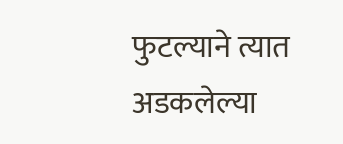फुटल्याने त्यात अडकलेल्या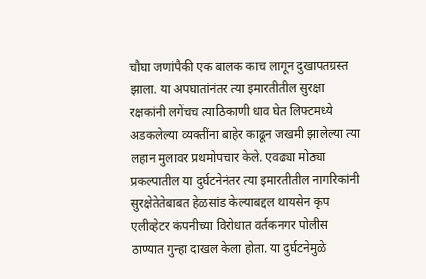चौघा जणांपैकी एक बालक काच लागून दुखापतग्रस्त झाला. या अपघातांनंतर त्या इमारतीतील सुरक्षा रक्षकांनी लगेंचच त्याठिकाणी धाव घेत लिफ्टमध्ये अडकलेल्या व्यक्तींना बाहेर काढून जखमी झालेल्या त्या लहान मुलावर प्रथमोपचार केले. एवढ्या मोठ्या प्रकल्पातील या दुर्घटनेनंतर त्या इमारतीतील नागरिकांनी सुरक्षेतेतेबाबत हेळसांड केल्याबद्दल थायसेन कृप एलीव्हेटर कंपनीच्या विरोधात वर्तकनगर पोलीस ठाण्यात गुन्हा दाखल केला होता. या दुर्घटनेमुळे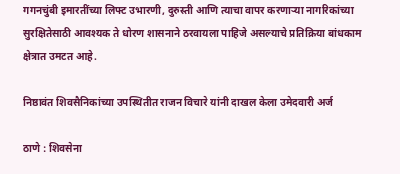गगनचुंबी इमारतींच्या लिफ्ट उभारणी, दुरुस्ती आणि त्याचा वापर करणाऱ्या नागरिकांच्या सुरक्षितेसाठी आवश्यक ते धोरण शासनाने ठरवायला पाहिजे असल्याचे प्रतिक्रिया बांधकाम क्षेत्रात उमटत आहे.

निष्ठावंत शिवसैनिकांच्या उपस्थितीत राजन विचारे यांनी दाखल केला उमेदवारी अर्ज

ठाणे : शिवसेना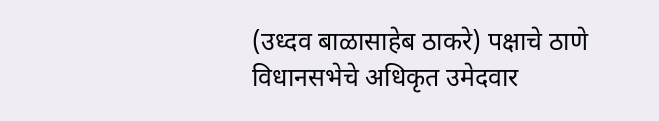(उध्दव बाळासाहेब ठाकरे) पक्षाचे ठाणे विधानसभेचे अधिकृत उमेदवार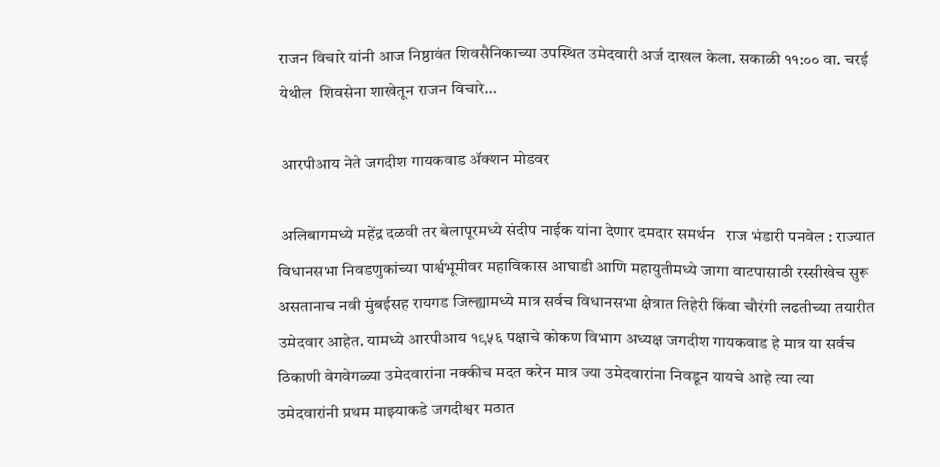राजन विचारे यांनी आज निष्ठावंत शिवसैनिकाच्या उपस्थित उमेदवारी अर्ज दाखल केला. सकाळी ११:०० वा. चरई येथील  शिवसेना शाखेतून राजन विचारे…

 आरपीआय नेते जगदीश गायकवाड ॲक्शन मोडवर

 अलिबागमध्ये महेंद्र दळवी तर बेलापूरमध्ये संदीप नाईक यांना देणार दमदार समर्थन   राज भंडारी पनवेल : राज्यात विधानसभा निवडणुकांच्या पार्श्वभूमीवर महाविकास आघाडी आणि महायुतीमध्ये जागा वाटपासाठी रस्सीखेच सुरू असतानाच नवी मुंबईसह रायगड जिल्ह्यामध्ये मात्र सर्वच विधानसभा क्षेत्रात तिहेरी किंवा चौरंगी लढतीच्या तयारीत उमेदवार आहेत. यामध्ये आरपीआय १९५६ पक्षाचे कोकण विभाग अध्यक्ष जगदीश गायकवाड हे मात्र या सर्वच ठिकाणी वेगवेगळ्या उमेदवारांना नक्कीच मदत करेन मात्र ज्या उमेदवारांना निवडून यायचे आहे त्या त्या उमेदवारांनी प्रथम माझ्याकडे जगदीश्वर मठात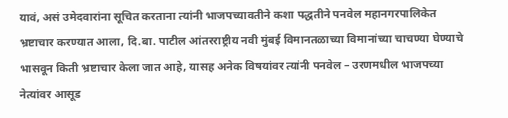यावं, असं उमेदवारांना सूचित करताना त्यांनी भाजपच्यावतीने कशा पद्धतीने पनवेल महानगरपालिकेत भ्रष्टाचार करण्यात आला, दि.बा. पाटील आंतरराष्ट्रीय नवी मुंबई विमानतळाच्या विमानांच्या चाचण्या घेण्याचे भासवून किती भ्रष्टाचार केला जात आहे, यासह अनेक विषयांवर त्यांनी पनवेल – उरणमधील भाजपच्या नेत्यांवर आसूड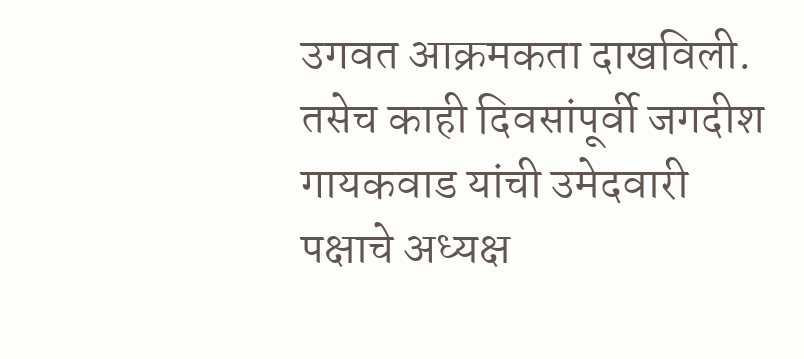उगवत आक्रमकता दाखविली. तसेच काही दिवसांपूर्वी जगदीश गायकवाड यांची उमेदवारी पक्षाचे अध्यक्ष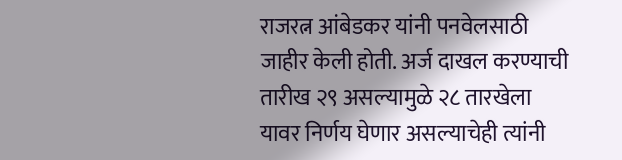राजरत्न आंबेडकर यांनी पनवेलसाठी जाहीर केली होती. अर्ज दाखल करण्याची तारीख २९ असल्यामुळे २८ तारखेला यावर निर्णय घेणार असल्याचेही त्यांनी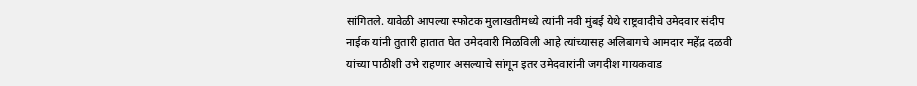सांगितले. यावेळी आपल्या स्फोटक मुलाखतीमध्ये त्यांनी नवी मुंबई येथे राष्ट्रवादीचे उमेदवार संदीप नाईक यांनी तुतारी हातात घेत उमेदवारी मिळविली आहे त्यांच्यासह अलिबागचे आमदार महेंद्र दळवी यांच्या पाठीशी उभे राहणार असल्याचे सांगून इतर उमेदवारांनी जगदीश गायकवाड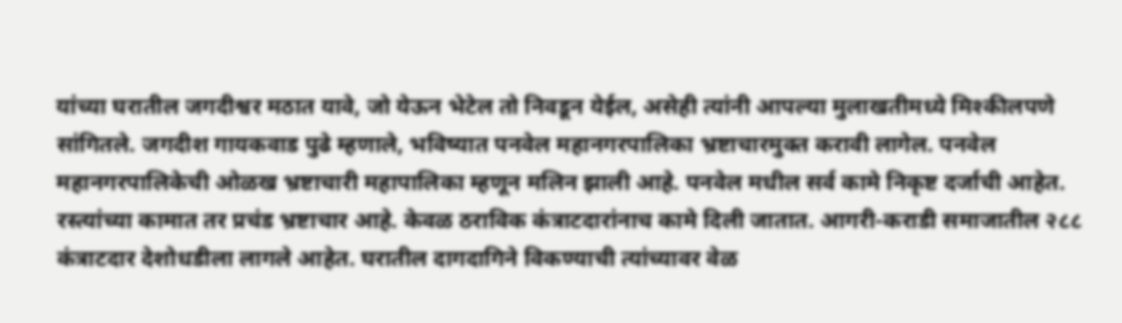यांच्या घरातील जगदीश्वर मठात यावे, जो येऊन भेटेल तो निवडून येईल, असेही त्यांनी आपल्या मुलाखतीमध्ये मिश्कीलपणे सांगितले. जगदीश गायकवाड पुढे म्हणाले, भविष्यात पनवेल महानगरपालिका भ्रष्टाचारमुक्त करावी लागेल. पनवेल महानगरपालिकेची ओळख भ्रष्टाचारी महापालिका म्हणून मलिन झाली आहे. पनवेल मधील सर्व कामे निकृष्ट दर्जाची आहेत. रस्त्यांच्या कामात तर प्रचंड भ्रष्टाचार आहे. केवळ ठराविक कंत्राटदारांनाच कामे दिली जातात. आगरी-कराडी समाजातील २८८  कंत्राटदार देशोधडीला लागले आहेत. घरातील दागदागिने विकण्याची त्यांच्यावर वेळ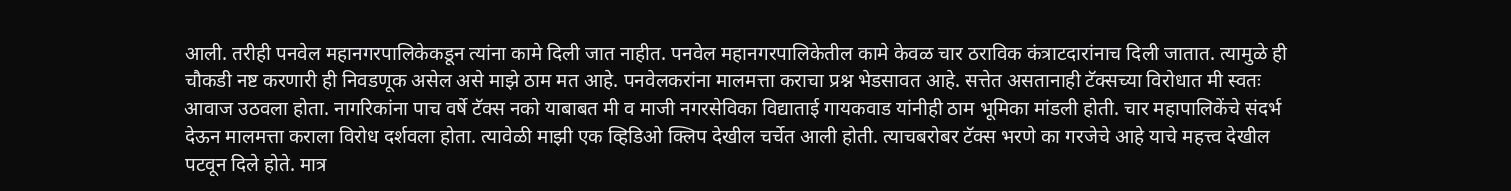आली. तरीही पनवेल महानगरपालिकेकडून त्यांना कामे दिली जात नाहीत. पनवेल महानगरपालिकेतील कामे केवळ चार ठराविक कंत्राटदारांनाच दिली जातात. त्यामुळे ही चौकडी नष्ट करणारी ही निवडणूक असेल असे माझे ठाम मत आहे. पनवेलकरांना मालमत्ता कराचा प्रश्न भेडसावत आहे. सत्तेत असतानाही टॅक्सच्या विरोधात मी स्वतः आवाज उठवला होता. नागरिकांना पाच वर्षे टॅक्स नको याबाबत मी व माजी नगरसेविका विद्याताई गायकवाड यांनीही ठाम भूमिका मांडली होती. चार महापालिकेंचे संदर्भ देऊन मालमत्ता कराला विरोध दर्शवला होता. त्यावेळी माझी एक व्हिडिओ क्लिप देखील चर्चेत आली होती. त्याचबरोबर टॅक्स भरणे का गरजेचे आहे याचे महत्त्व देखील पटवून दिले होते. मात्र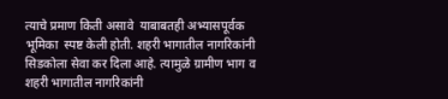त्याचे प्रमाण किती असावे  याबाबतही अभ्यासपूर्वक भूमिका  स्पष्ट केली होती. शहरी भागातील नागरिकांनी सिडकोला सेवा कर दिला आहे. त्यामुळे ग्रामीण भाग व शहरी भागातील नागरिकांनी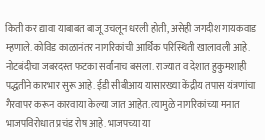किती कर द्यावा याबाबत बाजू उचलून धरली होती, असेही जगदीश गायकवाड म्हणाले. कोविड काळानंतर नागरिकांची आर्थिक परिस्थिती खालावली आहे. नोटबंदीचा जबरदस्त फटका सर्वांनाच बसला. राज्यात व देशात हुकुमशाही पद्धतीने कारभार सुरू आहे. ईडी सीबीआय यासारख्या केंद्रीय तपास यंत्रणांचा गैरवापर करून कारवाया केल्या जात आहेत. त्यामुळे नागरिकांच्या मनात भाजपविरोधात प्रचंड रोष आहे. भाजपच्या या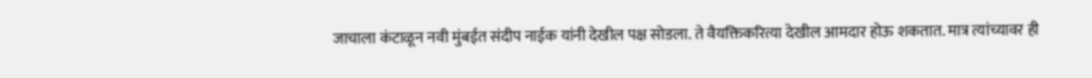जाचाला कंटाळून नवी मुंबईत संदीप नाईक यांनी देखील पक्ष सोडला. ते वैयक्तिकरित्या देखील आमदार होऊ शकतात. मात्र त्यांच्यावर ही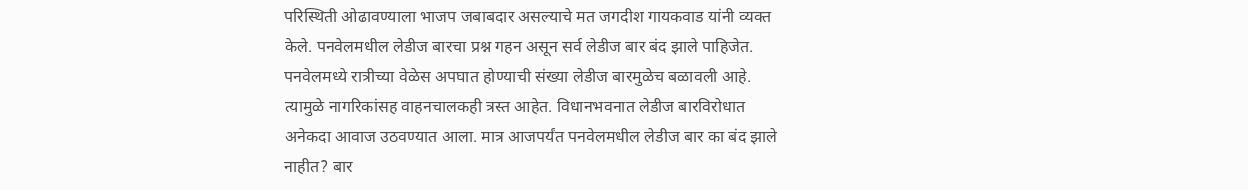परिस्थिती ओढावण्याला भाजप जबाबदार असल्याचे मत जगदीश गायकवाड यांनी व्यक्त केले. पनवेलमधील लेडीज बारचा प्रश्न गहन असून सर्व लेडीज बार बंद झाले पाहिजेत. पनवेलमध्ये रात्रीच्या वेळेस अपघात होण्याची संख्या लेडीज बारमुळेच बळावली आहे. त्यामुळे नागरिकांसह वाहनचालकही त्रस्त आहेत. विधानभवनात लेडीज बारविरोधात अनेकदा आवाज उठवण्यात आला. मात्र आजपर्यंत पनवेलमधील लेडीज बार का बंद झाले नाहीत? बार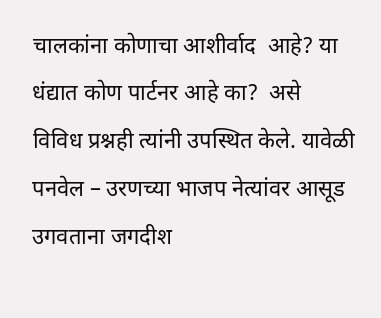चालकांना कोणाचा आशीर्वाद  आहे? या धंद्यात कोण पार्टनर आहे का?  असे विविध प्रश्नही त्यांनी उपस्थित केले. यावेळी पनवेल – उरणच्या भाजप नेत्यांवर आसूड उगवताना जगदीश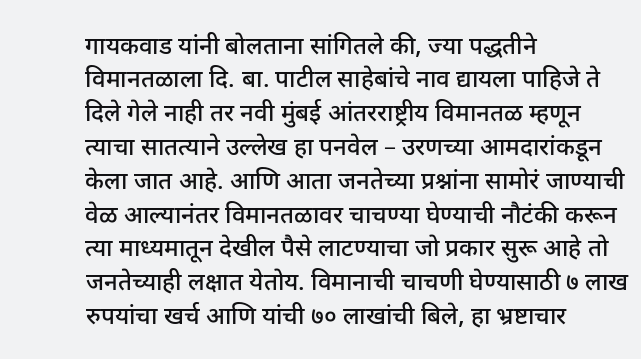गायकवाड यांनी बोलताना सांगितले की, ज्या पद्धतीने विमानतळाला दि. बा. पाटील साहेबांचे नाव द्यायला पाहिजे ते दिले गेले नाही तर नवी मुंबई आंतरराष्ट्रीय विमानतळ म्हणून त्याचा सातत्याने उल्लेख हा पनवेल – उरणच्या आमदारांकडून केला जात आहे. आणि आता जनतेच्या प्रश्नांना सामोरं जाण्याची वेळ आल्यानंतर विमानतळावर चाचण्या घेण्याची नौटंकी करून त्या माध्यमातून देखील पैसे लाटण्याचा जो प्रकार सुरू आहे तो जनतेच्याही लक्षात येतोय. विमानाची चाचणी घेण्यासाठी ७ लाख रुपयांचा खर्च आणि यांची ७० लाखांची बिले, हा भ्रष्टाचार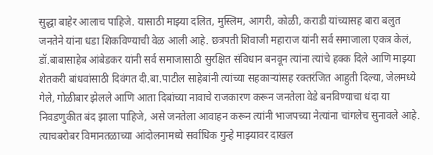सुद्धा बाहेर आलाच पाहिजे. यासाठी माझ्या दलित, मुस्लिम, आगरी, कोळी, कराडी यांच्यासह बारा बलुत जनतेने यांना धडा शिकविण्याची वेळ आली आहे. छत्रपती शिवाजी महाराज यांनी सर्व समाजाला एकत्र केलं, डॉ.बाबासाहेब आंबेडकर यांनी सर्व समाजासाठी सुरक्षित संविधान बनवून त्यांना त्यांचे हक्क दिले आणि माझ्या शेतकरी बांधवांसाठी दिवंगत दी.बा.पाटील साहेबांनी त्यांच्या सहकाऱ्यांसह रक्तरंजित आहुती दिल्या, जेलमध्ये गेले, गोळीबार झेलले आणि आता दिबांच्या नावाचे राजकारण करून जनतेला वेडे बनविण्याचा धंदा या निवडणुकीत बंद झाला पाहिजे, असे जनतेला आवाहन करून त्यांनी भाजपच्या नेत्यांना चांगलेच सुनावले आहे. त्याचबरोबर विमानतळाच्या आंदोलनामध्ये सर्वाधिक गुन्हे माझ्यावर दाखल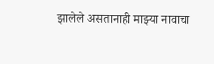झालेले असतानाही माझ्या नावाचा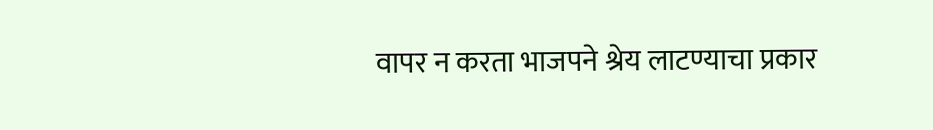वापर न करता भाजपने श्रेय लाटण्याचा प्रकार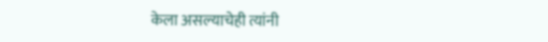केला असल्याचेही त्यांनी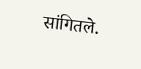सांगितले.